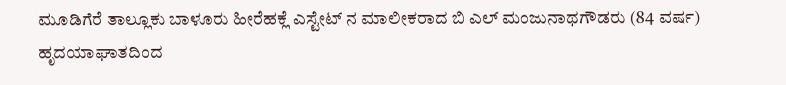ಮೂಡಿಗೆರೆ ತಾಲ್ಲೂಕು ಬಾಳೂರು ಹೀರೆಹಕ್ಲೆ ಎಸ್ಟೇಟ್ ನ ಮಾಲೀಕರಾದ ಬಿ ಎಲ್ ಮಂಜುನಾಥಗೌಡರು (84 ವರ್ಷ) ಹೃದಯಾಘಾತದಿಂದ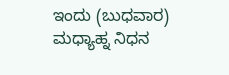ಇಂದು (ಬುಧವಾರ) ಮಧ್ಯಾಹ್ನ ನಿಧನ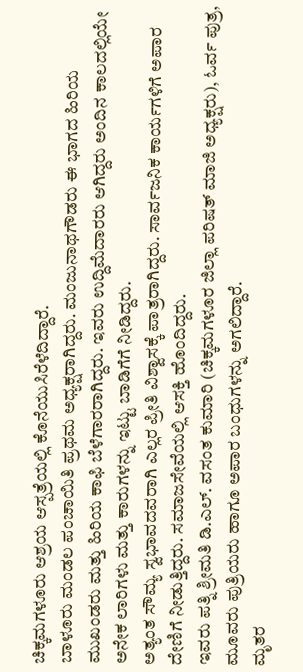ಚಿಕ್ಕಮಗಳೂರು ಆಶ್ರಯ ಆಸ್ಪತ್ರೆಯಲ್ಲಿ ಕೊನೆಯುಸಿರೆಳೆದಿದ್ದಾರೆ.
ಬಾಳೂರು ಮಂಡಲ ಪಂಚಾಯಿತಿ ಪ್ರಥಮ ಅಧ್ಯಕ್ಷರಾಗಿದ್ದರು. ಮಂಜುನಾಥಗೌಡರು ಈ ಭಾಗದ ಹಿರಿಯ ಮುಖಂಡರು ಮತ್ತು ಹಿರಿಯ ಕಾಫಿ ಬೆಳೆಗಾರರಾಗಿದ್ದರು. ಇವರು ಉದ್ದಿಮೆದಾರರು ಆಗಿದ್ದರು ಅಂದಿನ ಕಾಲದಲ್ಲಿಯೇ ಅನೇಕ ಲಾರಿಗಳು ಮತ್ತು ಕಾರುಗಳನ್ನು ಇಟ್ಟು ಬಾಡಿಗೆಗೆ ನೀಡಿದ್ದರು.
ಅತ್ಯಂತ ಸೌಮ್ಯ ಸ್ವಭಾವದವರಾಗಿ ಎಲ್ಲರ ಪ್ರೀತಿ ವಿಶ್ವಾಸಕ್ಕೆ ಪಾತ್ರರಾಗಿದ್ದರು. ಸಾರ್ವಜನಿಕ ಕಾರ್ಯಗಳಿಗೆ ಅಪಾರ ದೇಣಿಗೆ ನೀಡುತ್ತಿದ್ದರು. ಸಮಾಜಸೇವೆಯಲ್ಲಿ ಆಸಕ್ತಿ ಹೊಂದಿದ್ದರು.
ಇವರು ಪತ್ನಿ ಶ್ರೀಮತಿ ಡಿ.ಎಲ್. ವಸಂತ ಕುಮಾರಿ (ಚಿಕ್ಕಮಗಳೂರ ಜಿಲ್ಲಾ ಪರಿಷತ್ ಮಾಜಿ ಅಧ್ಯಕ್ಷರು), ಓರ್ವ ಪುತ್ರ, ಮೂವರು ಪುತ್ರಿಯರು ಹಾಗೂ ಅಪಾರ ಬಂಧುಗಳನ್ನು ಅಗಲಿದ್ದಾರೆ.
ಮೃತರ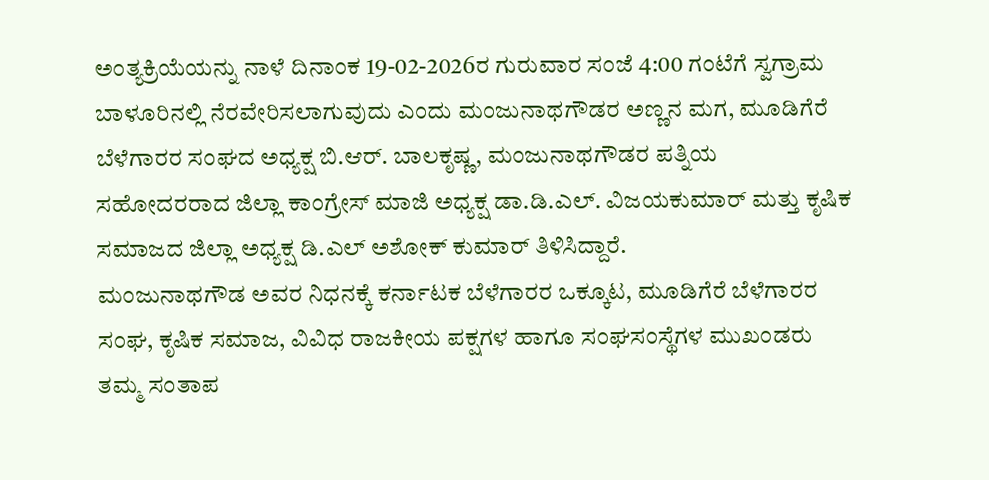ಅಂತ್ಯಕ್ರಿಯೆಯನ್ನು ನಾಳೆ ದಿನಾಂಕ 19-02-2026ರ ಗುರುವಾರ ಸಂಜೆ 4:00 ಗಂಟೆಗೆ ಸ್ವಗ್ರಾಮ ಬಾಳೂರಿನಲ್ಲಿ ನೆರವೇರಿಸಲಾಗುವುದು ಎಂದು ಮಂಜುನಾಥಗೌಡರ ಅಣ್ಣನ ಮಗ, ಮೂಡಿಗೆರೆ ಬೆಳೆಗಾರರ ಸಂಘದ ಅಧ್ಯಕ್ಷ ಬಿ.ಆರ್. ಬಾಲಕೃಷ್ಣ, ಮಂಜುನಾಥಗೌಡರ ಪತ್ನಿಯ ಸಹೋದರರಾದ ಜಿಲ್ಲಾ ಕಾಂಗ್ರೇಸ್ ಮಾಜಿ ಅಧ್ಯಕ್ಷ ಡಾ.ಡಿ.ಎಲ್. ವಿಜಯಕುಮಾರ್ ಮತ್ತು ಕೃಷಿಕ ಸಮಾಜದ ಜಿಲ್ಲಾ ಅಧ್ಯಕ್ಷ ಡಿ.ಎಲ್ ಅಶೋಕ್ ಕುಮಾರ್ ತಿಳಿಸಿದ್ದಾರೆ.
ಮಂಜುನಾಥಗೌಡ ಅವರ ನಿಧನಕ್ಕೆ ಕರ್ನಾಟಕ ಬೆಳೆಗಾರರ ಒಕ್ಕೂಟ, ಮೂಡಿಗೆರೆ ಬೆಳೆಗಾರರ ಸಂಘ, ಕೃಷಿಕ ಸಮಾಜ, ವಿವಿಧ ರಾಜಕೀಯ ಪಕ್ಷಗಳ ಹಾಗೂ ಸಂಘಸಂಸ್ಥೆಗಳ ಮುಖಂಡರು ತಮ್ಮ ಸಂತಾಪ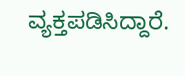ವ್ಯಕ್ತಪಡಿಸಿದ್ದಾರೆ.